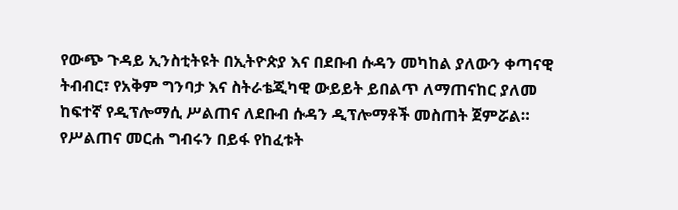የውጭ ጉዳይ ኢንስቲትዩት በኢትዮጵያ እና በደቡብ ሱዳን መካከል ያለውን ቀጣናዊ ትብብር፣ የአቅም ግንባታ እና ስትራቴጂካዊ ውይይት ይበልጥ ለማጠናከር ያለመ ከፍተኛ የዲፕሎማሲ ሥልጠና ለደቡብ ሱዳን ዲፕሎማቶች መስጠት ጀምሯል።
የሥልጠና መርሐ ግብሩን በይፋ የከፈቱት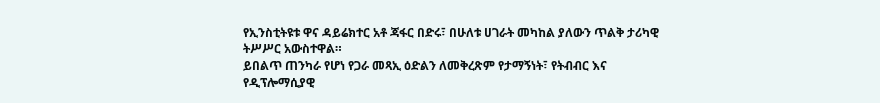የኢንስቲትዩቱ ዋና ዳይሬክተር አቶ ጃፋር በድሩ፣ በሁለቱ ሀገራት መካከል ያለውን ጥልቅ ታሪካዊ ትሥሥር አውስተዋል።
ይበልጥ ጠንካራ የሆነ የጋራ መጻኢ ዕድልን ለመቅረጽም የታማኝነት፣ የትብብር እና የዲፕሎማሲያዊ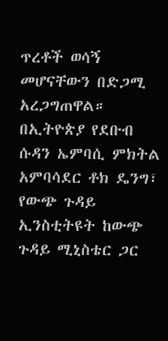ጥረቶች ወሳኝ መሆናቸውን በድጋሚ አረጋግጠዋል።
በኢትዮጵያ የደቡብ ሱዳን ኤምባሲ ምክትል አምባሳደር ቶክ ዴንግ፣ የውጭ ጉዳይ ኢንስቲትዩት ከውጭ ጉዳይ ሚኒስቴር ጋር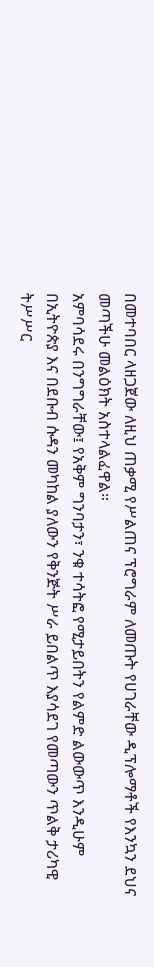በመተባበር ላዘጋጀው ለዚህ ጠቃሚ የሥልጠና ፕሮግራም ለመጡት የሀገራቸው ዲፕሎማቶች የእንኳን ደህና መጣችሁ መልዕክት አስተላልፈዋል።
አምባሳደሩ በንግግራቸው፤ የአቅም ግንባታን፣ ንቁ ተሳትፎ የሚታይበትን የልምድ ልውውጥ እንዲሁም በኢትዮጵያ እና በደቡብ ሱዳን መካከል ያለውን የቅንጅት ሥራ ይበልጥ እያሳደገ የመጣውን ጥልቅ ታሪካዊ ትሥሥር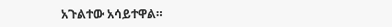አጉልተው አሳይተዋል።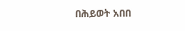በሕይወት አበበ